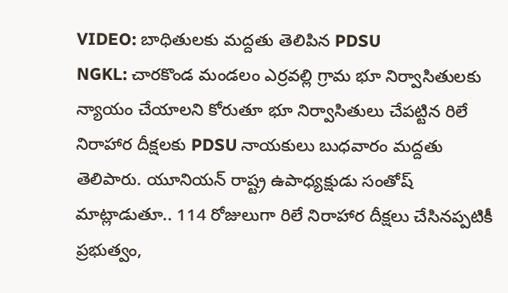VIDEO: బాధితులకు మద్దతు తెలిపిన PDSU
NGKL: చారకొండ మండలం ఎర్రవల్లి గ్రామ భూ నిర్వాసితులకు న్యాయం చేయాలని కోరుతూ భూ నిర్వాసితులు చేపట్టిన రిలే నిరాహార దీక్షలకు PDSU నాయకులు బుధవారం మద్దతు తెలిపారు. యూనియన్ రాష్ట్ర ఉపాధ్యక్షుడు సంతోష్ మాట్లాడుతూ.. 114 రోజులుగా రిలే నిరాహార దీక్షలు చేసినప్పటికీ ప్రభుత్వం,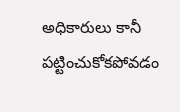అధికారులు కానీ పట్టించుకోకపోవడం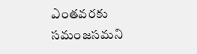ఎంతవరకు సమంజసమని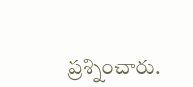ప్రశ్నించారు.